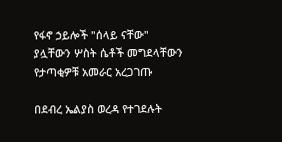የፋኖ ኃይሎች "ሰላይ ናቸው" ያሏቸውን ሦስት ሴቶች መግደላቸውን የታጣቂዎቹ አመራር አረጋገጡ

በደብረ ኤልያስ ወረዳ የተገደሉት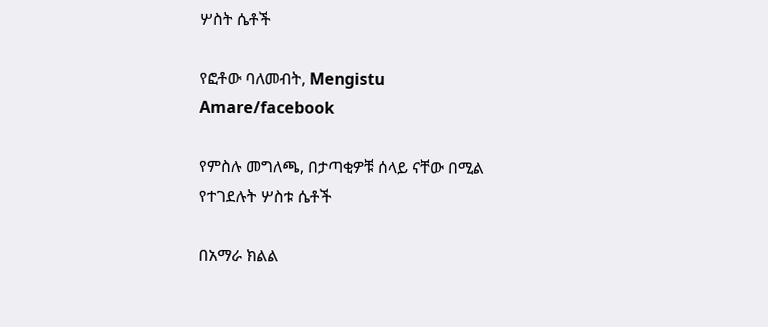ሦስት ሴቶች

የፎቶው ባለመብት, Mengistu Amare/facebook

የምስሉ መግለጫ, በታጣቂዎቹ ሰላይ ናቸው በሚል የተገደሉት ሦስቱ ሴቶች

በአማራ ክልል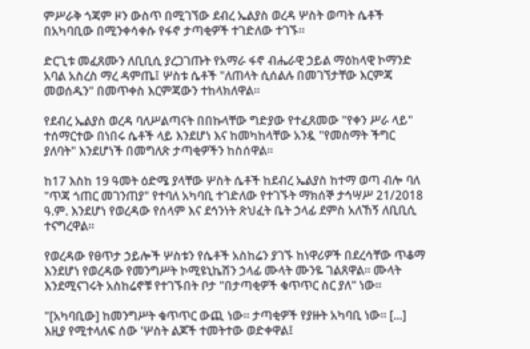ምሥራቅ ጎጃም ዞን ውስጥ በሚገኘው ደብረ ኤልያስ ወረዳ ሦስት ወጣት ሴቶች በአካባቢው በሚንቀሳቀሱ የፋኖ ታጣቂዎች ተገድለው ተገኙ።

ድርጊቱ መፈጸሙን ለቢቢሲ ያረጋገጡት የአማራ ፋኖ ብሔራዊ ኃይል ማዕከላዊ ኮማንድ አባል አስረስ ማረ ዳምጤ፤ ሦስቱ ሴቶች "ለጠላት ሲሰልሉ በመገኘታቸው እርምጃ መወሰዱን" በመጥቀስ እርምጃውን ተከላክለዋል።

የደብረ ኤልያስ ወረዳ ባለሥልጣናት በበኩላቸው ግድያው የተፈጸመው "የቀን ሥራ ላይ" ተሰማርተው በነበሩ ሴቶች ላይ እንደሆነ እና ከመካከላቸው አንዷ "የመስማት ችግር ያለባት" እንደሆነች በመግለጽ ታጣቂዎችን ከስሰዋል።

ከ17 እስከ 19 ዓመት ዕድሜ ያላቸው ሦስት ሴቶች ከደብረ ኤልያስ ከተማ ወጣ ብሎ ባለ "ጥጃ ጎጠር መገንጠያ" የተባለ አካባቢ ተገድለው የተገኙት ማክሰኞ ታኅሣሥ 21/2018 ዓ.ም. እንደሆነ የወረዳው የሰላም እና ደኅንነት ጽህፈት ቤት ኃላፊ ደምስ አለኸኝ ለቢቢሲ ተናግረዋል።

የወረዳው የፀጥታ ኃይሎች ሦስቱን የሴቶች አስከሬን ያገኙ ከነዋሪዎች በደረሳቸው ጥቆማ እንደሆነ የወረዳው የመንግሥት ኮሚዩኒኬሽን ኃላፊ ሙላት ሙንዬ ገልጸዋል። ሙላት እንደሚናገሩት አስከሬኖቹ የተገኙበት ቦታ "በታጣቂዎች ቁጥጥር ስር ያለ" ነው።

"[አካባቢው] ከመንግሥት ቁጥጥር ውጪ ነው። ታጣቂዎች የያዙት አካባቢ ነው። [...] እዚያ የሚተላለፍ ሰው 'ሦስት ልጆች ተመትተው ወድቀዋል፤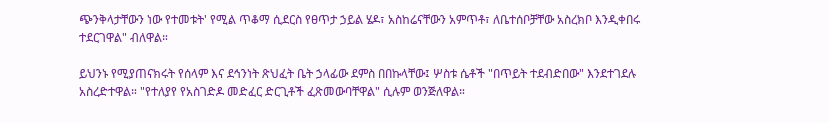ጭንቅላታቸውን ነው የተመቱት' የሚል ጥቆማ ሲደርስ የፀጥታ ኃይል ሄዶ፣ አስከሬናቸውን አምጥቶ፣ ለቤተሰቦቻቸው አስረክቦ እንዲቀበሩ ተደርገዋል" ብለዋል።

ይህንኑ የሚያጠናክሩት የሰላም እና ደኅንነት ጽህፈት ቤት ኃላፊው ደምስ በበኩላቸው፤ ሦስቱ ሴቶች "በጥይት ተደብድበው" እንደተገደሉ አስረድተዋል። "የተለያየ የአስገድዶ መድፈር ድርጊቶች ፈጽመውባቸዋል" ሲሉም ወንጅለዋል።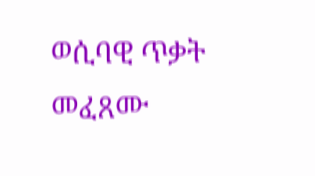ወሲባዊ ጥቃት መፈጸሙ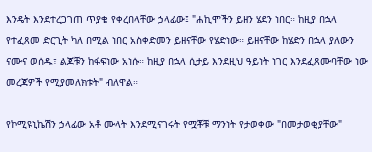እንዴት እንደተረጋገጠ ጥያቄ የቀረበላቸው ኃላፊው፤ "ሐኪሞችን ይዘን ሄደን ነበር። ከዚያ በኋላ የተፈጸመ ድርጊት ካለ በሚል ነበር አስቀድመን ይዘናቸው የሄድነው። ይዘናቸው ከሄድን በኋላ ያለውን ናሙና ወሰዱ፣ ልጆቹን ከፋፍነው አነሱ። ከዚያ በኋላ ሲታይ እንደዚህ ዓይነት ነገር እንደፈጸሙባቸው ነው መረጃዎች የሚያመለክቱት" ብለዋል።

የኮሚዩኒኬሽን ኃላፊው አቶ ሙላት እንደሚናገሩት የሟቾቹ ማንነት የታወቀው "በመታወቂያቸው"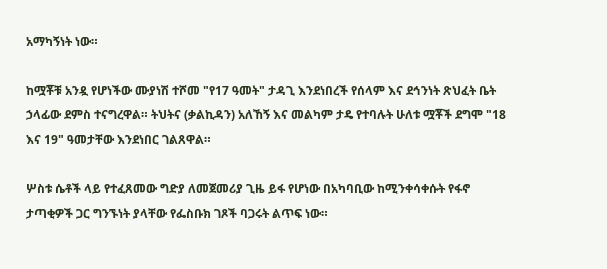አማካኝነት ነው።

ከሟቾቹ አንዷ የሆነችው ሙያነሽ ተሾመ "የ17 ዓመት" ታዳጊ እንደነበረች የሰላም እና ደኅንነት ጽህፈት ቤት ኃላፊው ደምስ ተናግረዋል። ትህትና (ቃልኪዳን) አለኸኝ እና መልካም ታዴ የተባሉት ሁለቱ ሟቾች ደግሞ "18 እና 19" ዓመታቸው እንደነበር ገልጸዋል።

ሦስቱ ሴቶች ላይ የተፈጸመው ግድያ ለመጀመሪያ ጊዜ ይፋ የሆነው በአካባቢው ከሚንቀሳቀሱት የፋኖ ታጣቂዎች ጋር ግንኙነት ያላቸው የፌስቡክ ገጾች ባጋሩት ልጥፍ ነው።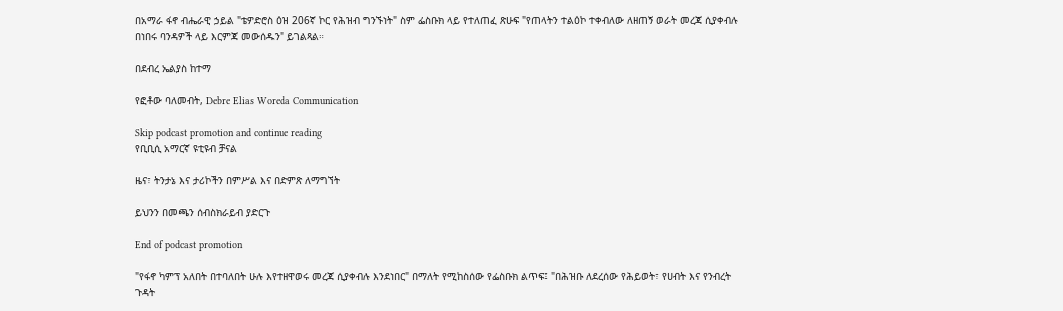በአማራ ፋኖ ብሔራዊ ኃይል "ቴዎድሮስ ዕዝ 206ኛ ኮር የሕዝብ ግንኙነት" ስም ፌስቡክ ላይ የተለጠፈ ጽሁፍ "የጠላትን ተልዕኮ ተቀብለው ለዘጠኝ ወራት መረጃ ሲያቀብሉ በነበሩ ባንዳዎች ላይ እርምጃ መውሰዱን" ይገልጻል።

በደብረ ኤልያስ ከተማ

የፎቶው ባለመብት, Debre Elias Woreda Communication

Skip podcast promotion and continue reading
የቢቢሲ አማርኛ ዩቲዩብ ቻናል

ዜና፣ ትንታኔ እና ታሪኮችን በምሥል እና በድምጽ ለማግኘት

ይህንን በመጫን ሰብስክራይብ ያድርጉ

End of podcast promotion

"የፋኖ ካምፕ አለበት በተባለበት ሁሉ እየተዘዋወሩ መረጃ ሲያቀብሉ እንደነበር" በማለት የሚከስሰው የፌስቡክ ልጥፍ፤ "በሕዝቡ ለደረሰው የሕይወት፣ የሀብት እና የንብረት ጉዳት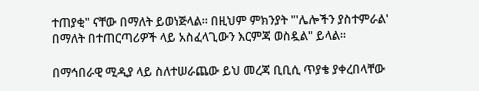ተጠያቂ" ናቸው በማለት ይወነጅላል። በዚህም ምክንያት "'ሌሎችን ያስተምራል' በማለት በተጠርጣሪዎች ላይ አስፈላጊውን እርምጃ ወስዷል" ይላል።

በማኅበራዊ ሚዲያ ላይ ስለተሠራጨው ይህ መረጃ ቢቢሲ ጥያቄ ያቀረበላቸው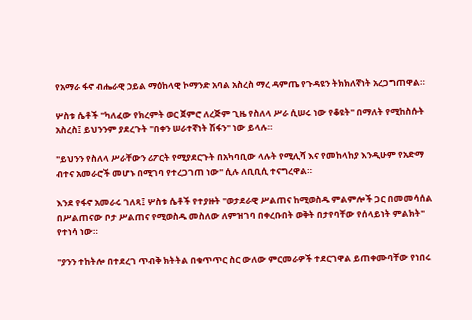የአማራ ፋኖ ብሔራዊ ኃይል ማዕከላዊ ኮማንድ አባል አስረስ ማረ ዳምጤ የጉዳዩን ትክክለኛነት አረጋግጠዋል።

ሦስቱ ሴቶች "ካለፈው የክረምት ወር ጀምሮ ለረጅም ጊዜ የስለላ ሥራ ሲሠሩ ነው የቆዩት" በማለት የሚከስሱት አስረስ፤ ይህንንም ያደረጉት "በቀን ሠራተኛነት ሽፋን" ነው ይላሉ።

"ይህንን የስለላ ሥራቸውን ሪፖርት የሚያደርጉት በአካባቢው ላሉት የሚሊሻ እና የመከላከያ እንዲሁም የአድማ ብተና አመራሮች መሆኑ በሚገባ የተረጋገጠ ነው" ሲሉ ለቢቢሲ ተናግረዋል።

እንደ የፋኖ አመራሩ ገለጻ፤ ሦስቱ ሴቶች የተያዙት "ወታደራዊ ሥልጠና ከሚወስዱ ምልምሎች ጋር በመመሳሰል በሥልጠናው ቦታ ሥልጠና የሚወስዱ መስለው ለምዝገባ በቀረቡበት ወቅት በታየባቸው የሰላይነት ምልክት" የተነሳ ነው።

"ያንን ተከትሎ በተደረገ ጥብቅ ክትትል በቁጥጥር ስር ውለው ምርመራዎች ተደርገዋል ይጠቀሙባቸው የነበሩ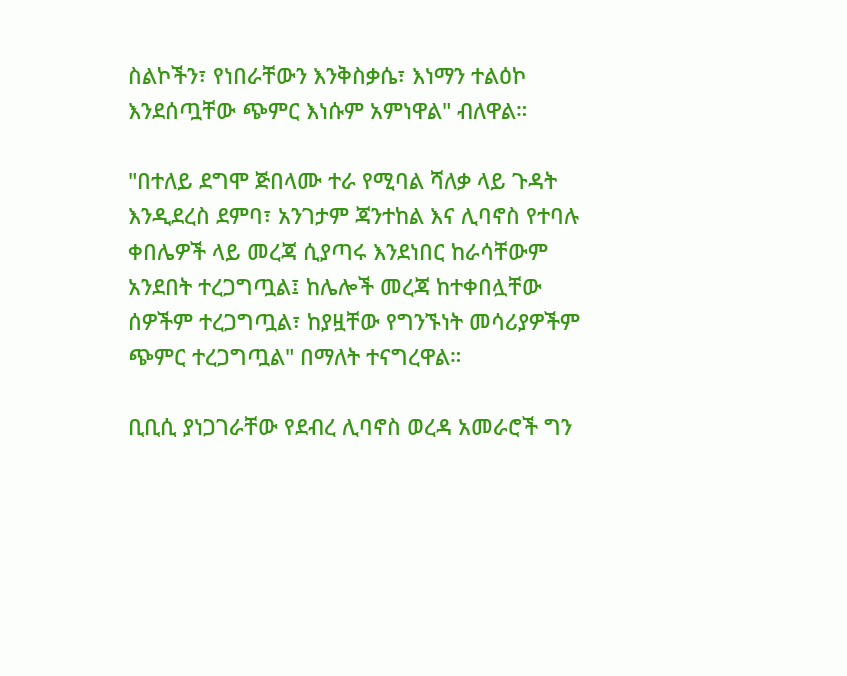ስልኮችን፣ የነበራቸውን እንቅስቃሴ፣ እነማን ተልዕኮ እንደሰጧቸው ጭምር እነሱም አምነዋል" ብለዋል።

"በተለይ ደግሞ ጅበላሙ ተራ የሚባል ሻለቃ ላይ ጉዳት እንዲደረስ ደምባ፣ አንገታም ጃንተከል እና ሊባኖስ የተባሉ ቀበሌዎች ላይ መረጃ ሲያጣሩ እንደነበር ከራሳቸውም አንደበት ተረጋግጧል፤ ከሌሎች መረጃ ከተቀበሏቸው ሰዎችም ተረጋግጧል፣ ከያዟቸው የግንኙነት መሳሪያዎችም ጭምር ተረጋግጧል" በማለት ተናግረዋል።

ቢቢሲ ያነጋገራቸው የደብረ ሊባኖስ ወረዳ አመራሮች ግን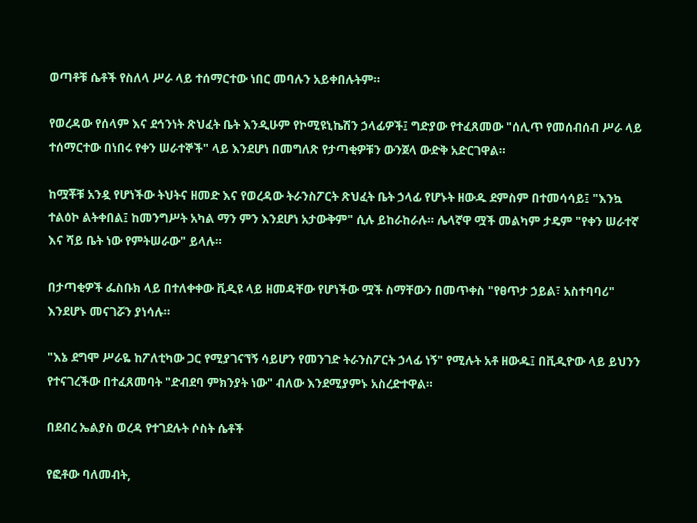ወጣቶቹ ሴቶች የስለላ ሥራ ላይ ተሰማርተው ነበር መባሉን አይቀበሉትም።

የወረዳው የሰላም እና ደኅንነት ጽህፈት ቤት እንዲሁም የኮሚዩኒኬሽን ኃላፊዎች፤ ግድያው የተፈጸመው "ሰሊጥ የመሰብሰብ ሥራ ላይ ተሰማርተው በነበሩ የቀን ሠራተኞች" ላይ እንደሆነ በመግለጽ የታጣቂዎቹን ውንጀላ ውድቅ አድርገዋል።

ከሟቾቹ አንዷ የሆነችው ትህትና ዘመድ እና የወረዳው ትራንስፖርት ጽህፈት ቤት ኃላፊ የሆኑት ዘውዱ ደምስም በተመሳሳይ፤ "እንኳ ተልዕኮ ልትቀበል፤ ከመንግሥት አካል ማን ምን እንደሆነ አታውቅም" ሲሉ ይከራከራሉ። ሌላኛዋ ሟች መልካም ታዴም "የቀን ሠራተኛ እና ሻይ ቤት ነው የምትሠራው" ይላሉ።

በታጣቂዎች ፌስቡክ ላይ በተለቀቀው ቪዲዩ ላይ ዘመዳቸው የሆነችው ሟች ስማቸውን በመጥቀስ "የፀጥታ ኃይል፣ አስተባባሪ" እንደሆኑ መናገሯን ያነሳሉ።

"እኔ ደግሞ ሥራዬ ከፖለቲካው ጋር የሚያገናኘኝ ሳይሆን የመንገድ ትራንስፖርት ኃላፊ ነኝ" የሚሉት አቶ ዘውዱ፤ በቪዲዮው ላይ ይህንን የተናገረችው በተፈጸመባት "ድብደባ ምክንያት ነው" ብለው እንደሚያምኑ አስረድተዋል።

በደብረ ኤልያስ ወረዳ የተገደሉት ሶስት ሴቶች

የፎቶው ባለመብት,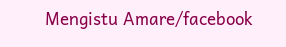Mengistu Amare/facebook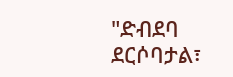"ድብደባ ደርሶባታል፣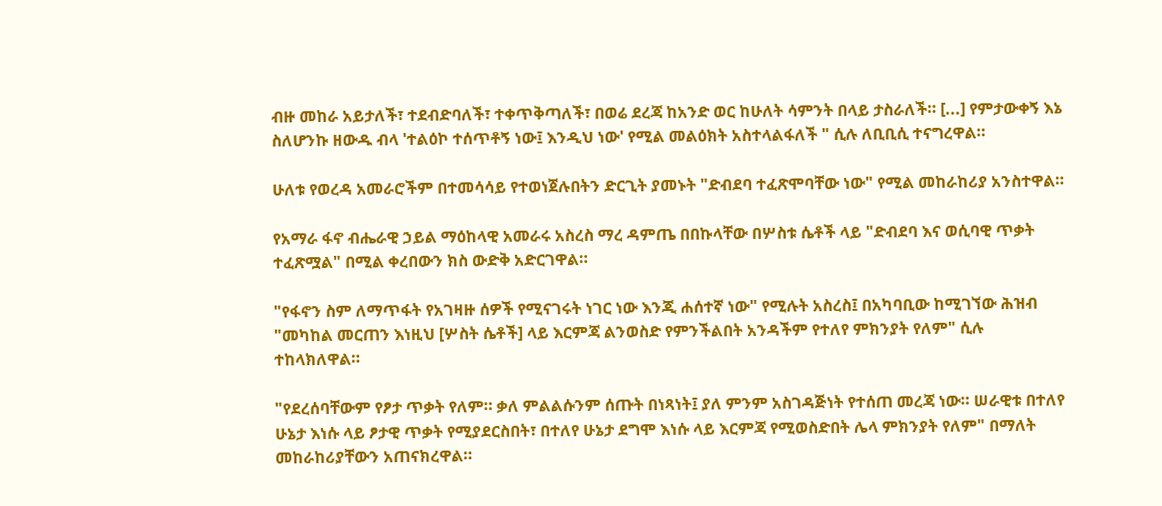ብዙ መከራ አይታለች፣ ተደብድባለች፣ ተቀጥቅጣለች፣ በወሬ ደረጃ ከአንድ ወር ከሁለት ሳምንት በላይ ታስራለች። [...] የምታውቀኝ እኔ ስለሆንኩ ዘውዱ ብላ 'ተልዕኮ ተሰጥቶኝ ነው፤ እንዲህ ነው' የሚል መልዕክት አስተላልፋለች " ሲሉ ለቢቢሲ ተናግረዋል።

ሁለቱ የወረዳ አመራሮችም በተመሳሳይ የተወነጀሉበትን ድርጊት ያመኑት "ድብደባ ተፈጽሞባቸው ነው" የሚል መከራከሪያ አንስተዋል።

የአማራ ፋኖ ብሔራዊ ኃይል ማዕከላዊ አመራሩ አስረስ ማረ ዳምጤ በበኩላቸው በሦስቱ ሴቶች ላይ "ድብደባ እና ወሲባዊ ጥቃት ተፈጽሟል" በሚል ቀረበውን ክስ ውድቅ አድርገዋል።

"የፋኖን ስም ለማጥፋት የአገዛዙ ሰዎች የሚናገሩት ነገር ነው እንጂ ሐሰተኛ ነው" የሚሉት አስረስ፤ በአካባቢው ከሚገኘው ሕዝብ "መካከል መርጠን እነዚህ [ሦስት ሴቶች] ላይ እርምጃ ልንወስድ የምንችልበት አንዳችም የተለየ ምክንያት የለም" ሲሉ ተከላክለዋል።

"የደረሰባቸውም የፆታ ጥቃት የለም። ቃለ ምልልሱንም ሰጡት በነጻነት፤ ያለ ምንም አስገዳጅነት የተሰጠ መረጃ ነው። ሠራዊቱ በተለየ ሁኔታ እነሱ ላይ ፆታዊ ጥቃት የሚያደርስበት፣ በተለየ ሁኔታ ደግሞ እነሱ ላይ እርምጃ የሚወስድበት ሌላ ምክንያት የለም" በማለት መከራከሪያቸውን አጠናክረዋል።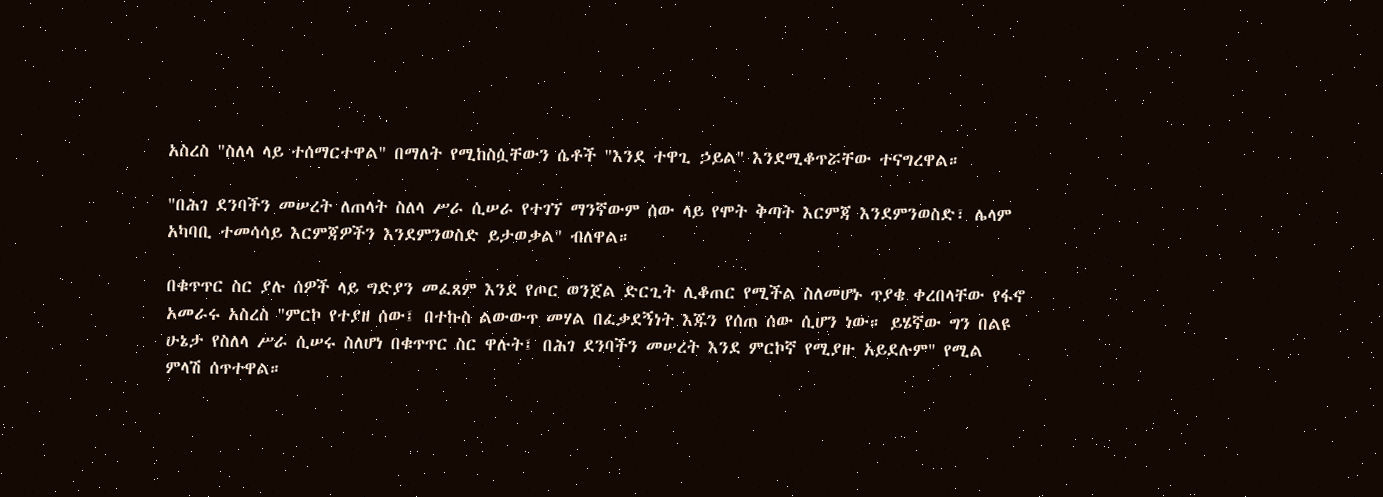አስረስ "ስለላ ላይ ተሰማርተዋል" በማለት የሚከስሷቸውን ሴቶች "እንደ ተዋጊ ኃይል" እንደሚቆጥሯቸው ተናግረዋል።

"በሕገ ደንባችን መሠረት ለጠላት ስለላ ሥራ ሲሠራ የተገኘ ማንኛውም ሰው ላይ የሞት ቅጣት እርምጃ እንደምንወስድ፣ ሌላም አካባቢ ተመሳሳይ እርምጃዎችን እንደምንወስድ ይታወቃል" ብለዋል።

በቁጥጥር ስር ያሉ ሰዎች ላይ ግድያን መፈጸም እንደ የጦር ወንጀል ድርጊት ሊቆጠር የሚችል ስለመሆኑ ጥያቄ ቀረበላቸው የፋኖ አመራሩ አስረስ "ምርኮ የተያዘ ሰው፤ በተኩስ ልውውጥ መሃል በፈቃደኝነት እጁን የሰጠ ሰው ሲሆን ነው። ይሄኛው ግን በልዩ ሁኔታ የስለላ ሥራ ሲሠሩ ስለሆነ በቁጥጥር ስር ዋሉት፤ በሕገ ደንባችን መሠረት እንደ ምርኮኛ የሚያዙ አይደሉም" የሚል ምላሽ ሰጥተዋል።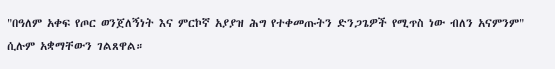"በዓለም አቀፍ የጦር ወንጀለኝነት እና ምርኮኛ አያያዝ ሕግ የተቀመጡትን ድንጋጌዎች የሚጥስ ነው ብለን አናምንም" ሲሉም አቋማቸውን ገልጸዋል።